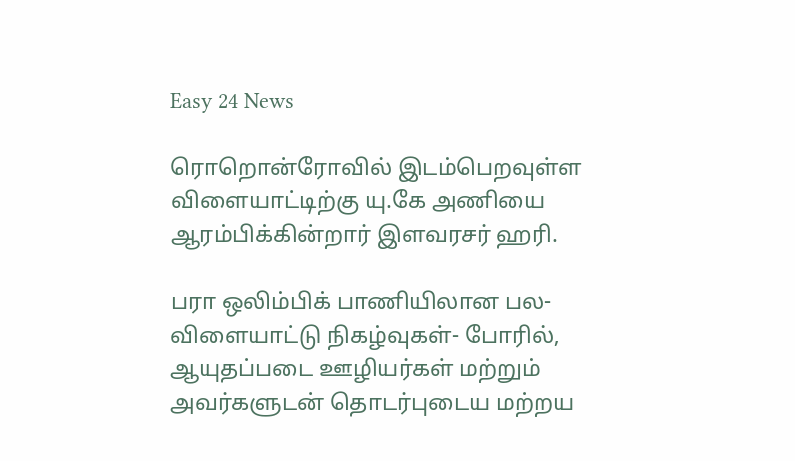Easy 24 News

ரொறொன்ரோவில் இடம்பெறவுள்ள விளையாட்டிற்கு யு.கே அணியை ஆரம்பிக்கின்றார் இளவரசர் ஹரி.

பரா ஒலிம்பிக் பாணியிலான பல-விளையாட்டு நிகழ்வுகள்- போரில், ஆயுதப்படை ஊழியர்கள் மற்றும் அவர்களுடன் தொடர்புடைய மற்றய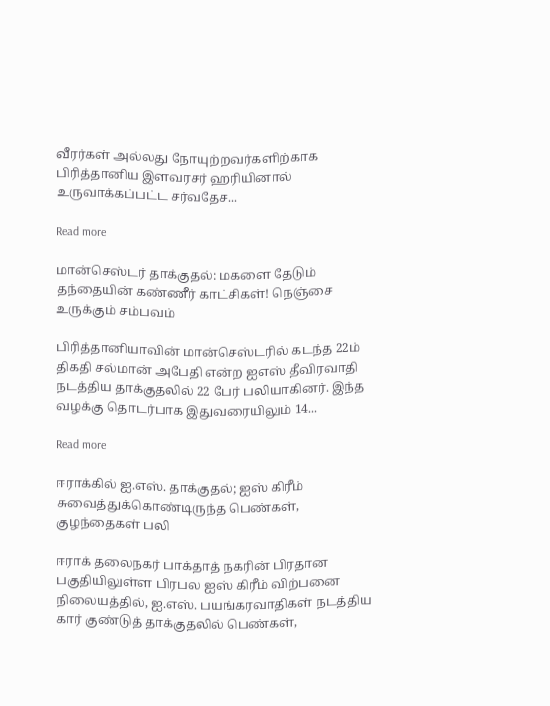வீரர்கள் அல்லது நோயுற்றவர்களிற்காக பிரித்தானிய இளவரசர் ஹரியினால் உருவாக்கப்பட்ட சர்வதேச...

Read more

மான்செஸ்டர் தாக்குதல்: மகளை தேடும் தந்தையின் கண்ணீர் காட்சிகள்! நெஞ்சை உருக்கும் சம்பவம்

பிரித்தானியாவின் மான்செஸ்டரில் கடந்த 22ம் திகதி சல்மான் அபேதி என்ற ஐஎஸ் தீவிரவாதி நடத்திய தாக்குதலில் 22 பேர் பலியாகினர். இந்த வழக்கு தொடர்பாக இதுவரையிலும் 14...

Read more

ஈராக்கில் ஐ.எஸ். தாக்குதல்; ஐஸ் கிரீம் சுவைத்துக்கொண்டிருந்த பெண்கள், குழந்தைகள் பலி

ஈராக் தலைநகர் பாக்தாத் நகரின் பிரதான பகுதியிலுள்ள பிரபல ஐஸ் கிரீம் விற்பனை நிலையத்தில், ஐ.எஸ். பயங்கரவாதிகள் நடத்திய கார் குண்டுத் தாக்குதலில் பெண்கள்,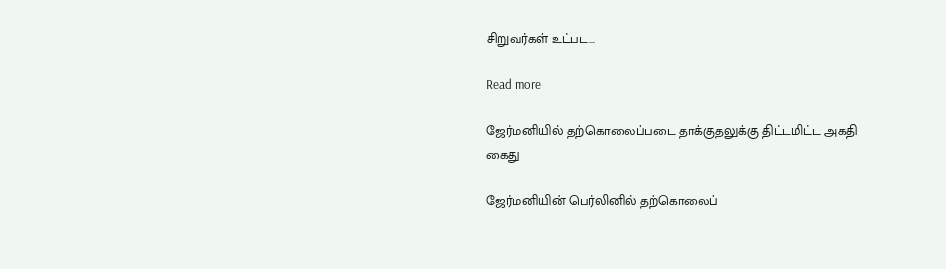சிறுவர்கள் உட்பட...

Read more

ஜேர்மனியில் தற்கொலைப்படை தாக்குதலுக்கு திட்டமிட்ட அகதி கைது

ஜேர்மனியின் பெர்லினில் தற்கொலைப்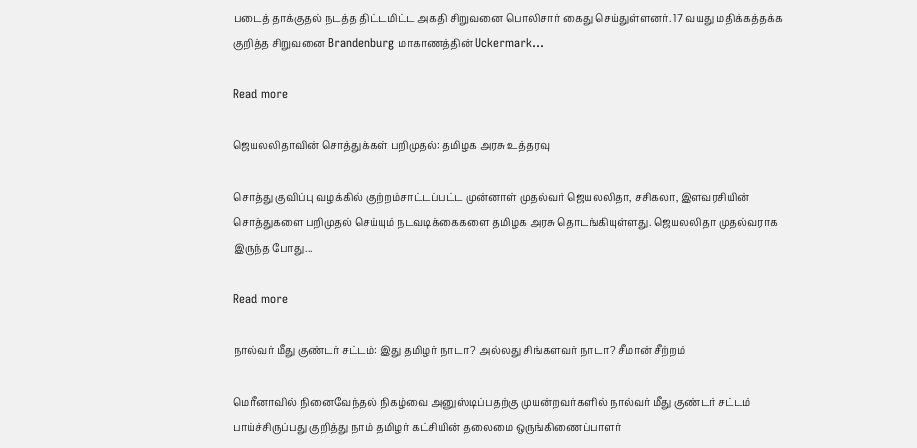படைத் தாக்குதல் நடத்த திட்டமிட்ட அகதி சிறுவனை பொலிசார் கைது செய்துள்ளனர். 17 வயது மதிக்கத்தக்க குறித்த சிறுவனை Brandenburg மாகாணத்தின் Uckermark...

Read more

ஜெயலலிதாவின் சொத்துக்கள் பறிமுதல்: தமிழக அரசு உத்தரவு

சொத்து குவிப்பு வழக்கில் குற்றம்சாட்டப்பட்ட முன்னாள் முதல்வர் ஜெயலலிதா, சசிகலா, இளவரசியின் சொத்துகளை பறிமுதல் செய்யும் நடவடிக்கைகளை தமிழக அரசு தொடங்கியுள்ளது. ஜெயலலிதா முதல்வராக இருந்த போது...

Read more

நால்வர் மீது குண்டர் சட்டம்: இது தமிழர் நாடா? அல்லது சிங்களவர் நாடா? சீமான் சீற்றம்

மெரீனாவில் நினைவேந்தல் நிகழ்வை அனுஸ்டிப்பதற்கு முயன்றவர்களில் நால்வர் மீது குண்டர் சட்டம் பாய்ச்சிருப்பது குறித்து நாம் தமிழர் கட்சியின் தலைமை ஒருங்கிணைப்பாளர்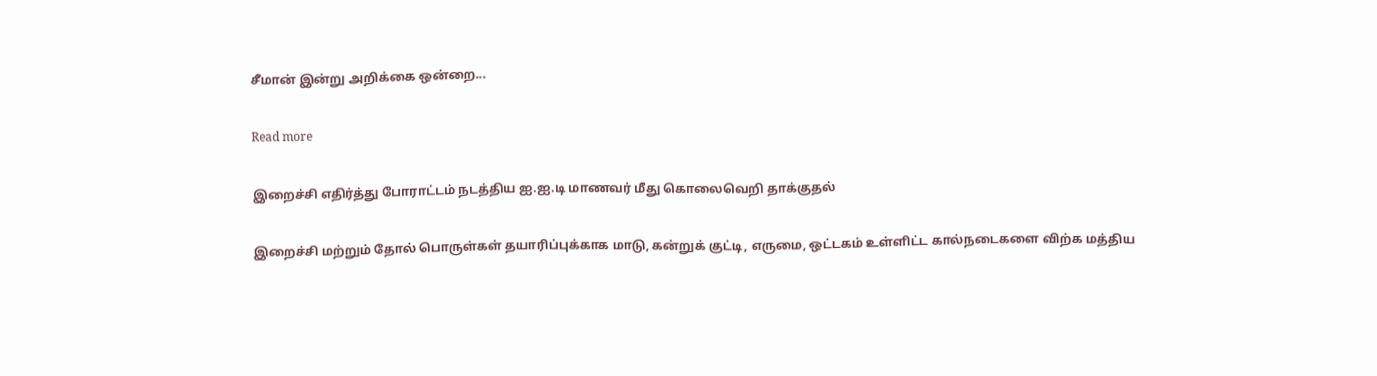சீமான் இன்று அறிக்கை ஒன்றை...

Read more

இறைச்சி எதிர்த்து போராட்டம் நடத்திய ஐ.ஐ.டி மாணவர் மீது கொலைவெறி தாக்குதல்

இறைச்சி மற்றும் தோல் பொருள்கள் தயாரிப்புக்காக மாடு, கன்றுக் குட்டி, எருமை, ஒட்டகம் உள்ளிட்ட கால்நடைகளை விற்க மத்திய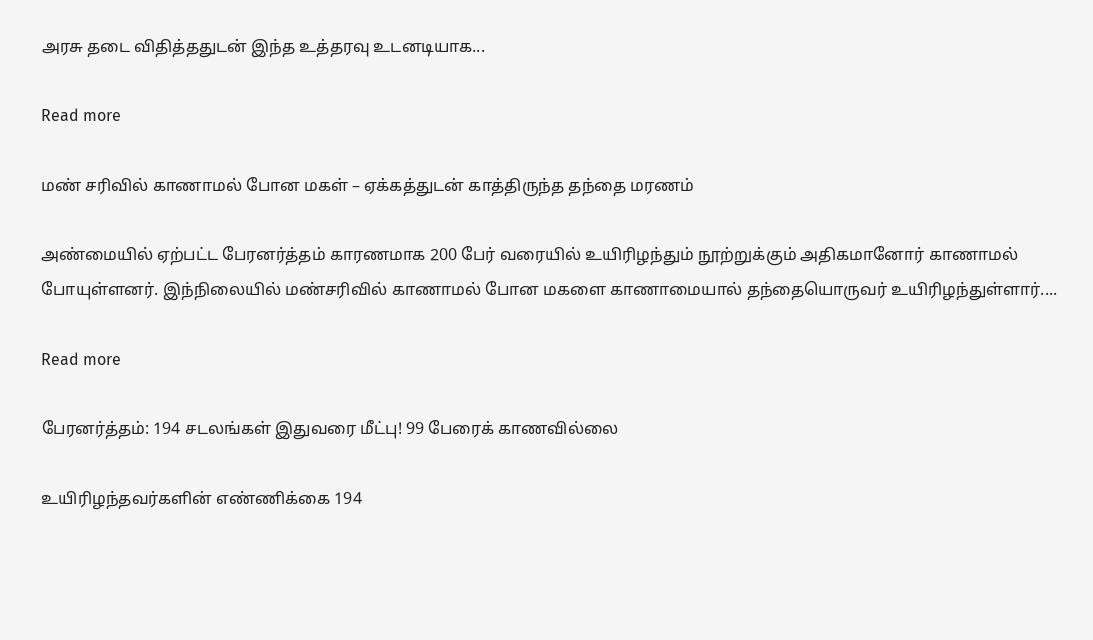அரசு தடை விதித்ததுடன் இந்த உத்தரவு உடனடியாக...

Read more

மண் சரிவில் காணாமல் போன மகள் – ஏக்கத்துடன் காத்திருந்த தந்தை மரணம்

அண்மையில் ஏற்பட்ட பேரனர்த்தம் காரணமாக 200 பேர் வரையில் உயிரிழந்தும் நூற்றுக்கும் அதிகமானோர் காணாமல் போயுள்ளனர். இந்நிலையில் மண்சரிவில் காணாமல் போன மகளை காணாமையால் தந்தையொருவர் உயிரிழந்துள்ளார்....

Read more

பேரனர்த்தம்: 194 சடலங்கள் இதுவரை மீட்பு! 99 பேரைக் காணவில்லை

உயிரிழந்தவர்களின் எண்ணிக்கை 194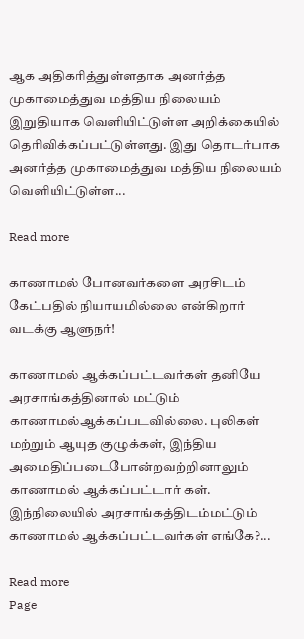ஆக அதிகரித்துள்ளதாக அனர்த்த முகாமைத்துவ மத்திய நிலையம் இறுதியாக வெளியிட்டுள்ள அறிக்கையில் தெரிவிக்கப்பட்டுள்ளது. இது தொடர்பாக அனர்த்த முகாமைத்துவ மத்திய நிலையம் வெளியிட்டுள்ள...

Read more

காணாமல் போனவர்களை அரசிடம் கேட்பதில் நியாயமில்லை என்கிறார் வடக்கு ஆளுநர்!

காணாமல் ஆக்கப்பட்டவர்கள் தனியே அரசாங்கத்தினால் மட்டும் காணாமல்ஆக்கப்படவில்லை. புலிகள் மற்றும் ஆயுத குழுக்கள், இந்திய அமைதிப்படைபோன்றவற்றினாலும் காணாமல் ஆக்கப்பட்டார் கள். இந்நிலையில் அரசாங்கத்திடம்மட்டும் காணாமல் ஆக்கப்பட்டவர்கள் எங்கே?...

Read more
Page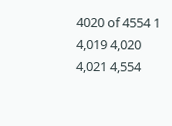4020 of 4554 1 4,019 4,020 4,021 4,554